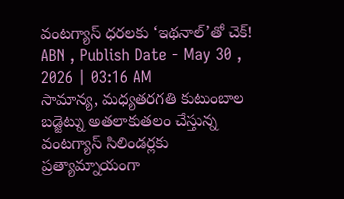వంటగ్యాస్ ధరలకు ‘ఇథనాల్’తో చెక్!
ABN , Publish Date - May 30 , 2026 | 03:16 AM
సామాన్య, మధ్యతరగతి కుటుంబాల బడ్జెట్ను అతలాకుతలం చేస్తున్న వంటగ్యాస్ సిలిండర్లకు ప్రత్యామ్నాయంగా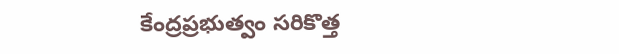కేంద్రప్రభుత్వం సరికొత్త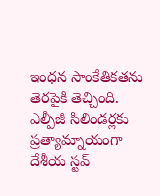ఇంధన సాంకేతికతను తెరపైకి తెచ్చింది.
ఎల్పీజీ సిలిండర్లకు ప్రత్యామ్నాయంగా దేశీయ స్టవ్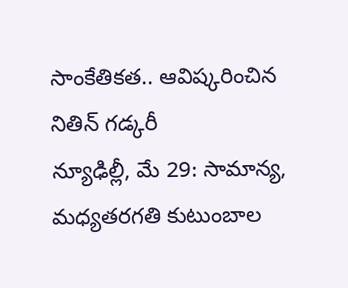సాంకేతికత.. ఆవిష్కరించిన నితిన్ గడ్కరీ
న్యూఢిల్లీ, మే 29: సామాన్య, మధ్యతరగతి కుటుంబాల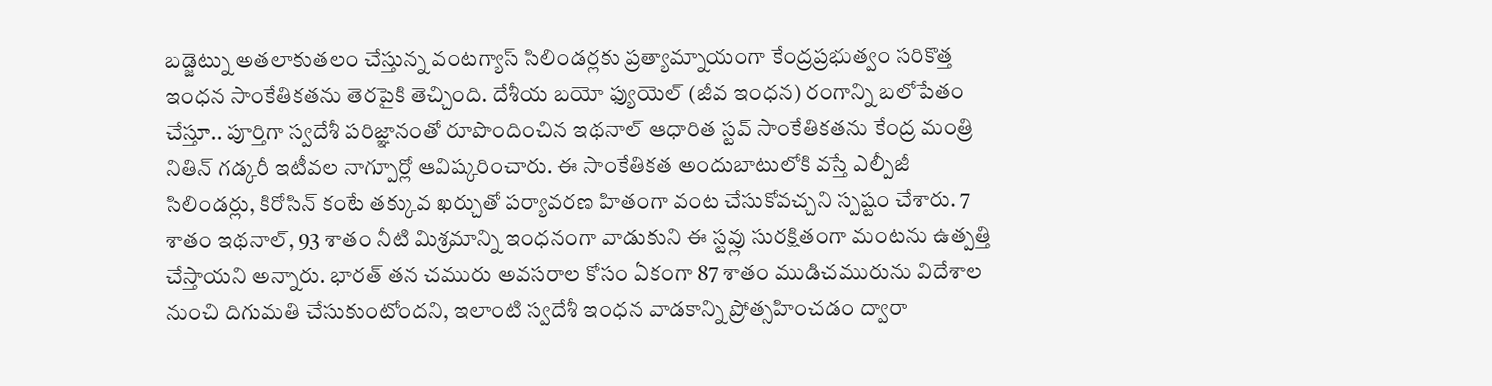బడ్జెట్ను అతలాకుతలం చేస్తున్న వంటగ్యాస్ సిలిండర్లకు ప్రత్యామ్నాయంగా కేంద్రప్రభుత్వం సరికొత్త ఇంధన సాంకేతికతను తెరపైకి తెచ్చింది. దేశీయ బయో ఫ్యుయెల్ (జీవ ఇంధన) రంగాన్ని బలోపేతం చేస్తూ.. పూర్తిగా స్వదేశీ పరిజ్ఞానంతో రూపొందించిన ఇథనాల్ ఆధారిత స్టవ్ సాంకేతికతను కేంద్ర మంత్రి నితిన్ గడ్కరీ ఇటీవల నాగ్పూర్లో ఆవిష్కరించారు. ఈ సాంకేతికత అందుబాటులోకి వస్తే ఎల్పీజీ సిలిండర్లు, కిరోసిన్ కంటే తక్కువ ఖర్చుతో పర్యావరణ హితంగా వంట చేసుకోవచ్చని స్పష్టం చేశారు. 7 శాతం ఇథనాల్, 93 శాతం నీటి మిశ్రమాన్ని ఇంధనంగా వాడుకుని ఈ స్టవ్లు సురక్షితంగా మంటను ఉత్పత్తి చేస్తాయని అన్నారు. భారత్ తన చమురు అవసరాల కోసం ఏకంగా 87 శాతం ముడిచమురును విదేశాల నుంచి దిగుమతి చేసుకుంటోందని, ఇలాంటి స్వదేశీ ఇంధన వాడకాన్ని ప్రోత్సహించడం ద్వారా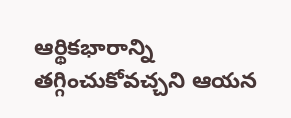ఆర్థికభారాన్ని తగ్గించుకోవచ్చని ఆయన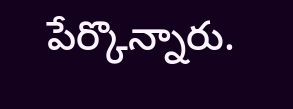పేర్కొన్నారు.